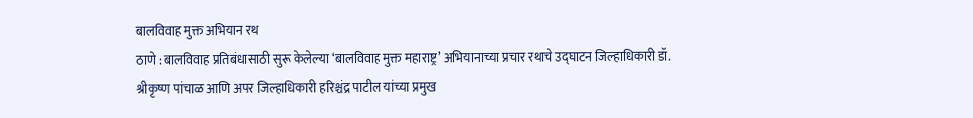बालविवाह मुक्त अभियान रथ
ठाणे : बालविवाह प्रतिबंधासाठी सुरू केलेल्या ‘बालविवाह मुक्त महाराष्ट्र’ अभियानाच्या प्रचार रथाचे उद्घाटन जिल्हाधिकारी डॉ. श्रीकृष्ण पांचाळ आणि अपर जिल्हाधिकारी हरिश्चंद्र पाटील यांच्या प्रमुख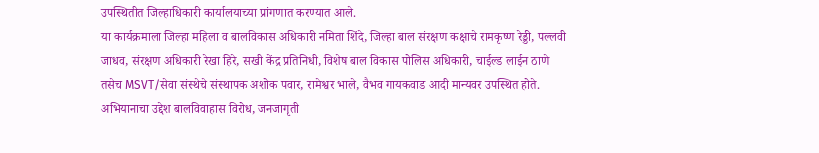उपस्थितीत जिल्हाधिकारी कार्यालयाच्या प्रांगणात करण्यात आले.
या कार्यक्रमाला जिल्हा महिला व बालविकास अधिकारी नमिता शिंदे, जिल्हा बाल संरक्षण कक्षाचे रामकृष्ण रेड्डी, पल्लवी जाधव, संरक्षण अधिकारी रेखा हिरे, सखी केंद्र प्रतिनिधी, विशेष बाल विकास पोलिस अधिकारी, चाईल्ड लाईन ठाणे तसेच MSVT/सेवा संस्थेचे संस्थापक अशोक पवार, रामेश्वर भाले, वैभव गायकवाड आदी मान्यवर उपस्थित होते.
अभियानाचा उद्देश बालविवाहास विरोध, जनजागृती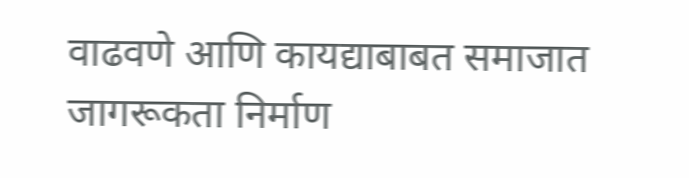वाढवणे आणि कायद्याबाबत समाजात जागरूकता निर्माण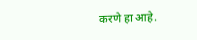करणे हा आहे.